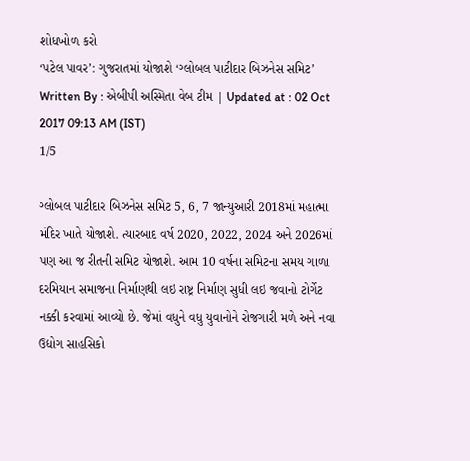શોધખોળ કરો
‘પટેલ પાવર’: ગુજરાતમાં યોજાશે ‘ગ્લોબલ પાટીદાર બિઝનેસ સમિટ’
Written By : એબીપી અસ્મિતા વેબ ટીમ | Updated at : 02 Oct 2017 09:13 AM (IST)
1/5

ગ્લોબલ પાટીદાર બિઝનેસ સમિટ 5, 6, 7 જાન્યુઆરી 2018માં મહાત્મા મંદિર ખાતે યોજાશે. ત્યારબાદ વર્ષ 2020, 2022, 2024 અને 2026માં પણ આ જ રીતની સમિટ યોજાશે. આમ 10 વર્ષના સમિટના સમય ગાળા દરમિયાન સમાજના નિર્માણથી લઇ રાષ્ટ્ર નિર્માણ સુધી લઇ જવાનો ટોર્ગેટ નક્કી કરવામાં આવ્યો છે. જેમાં વધુને વધુ યુવાનોને રોજગારી મળે અને નવા ઉદ્યોગ સાહસિકો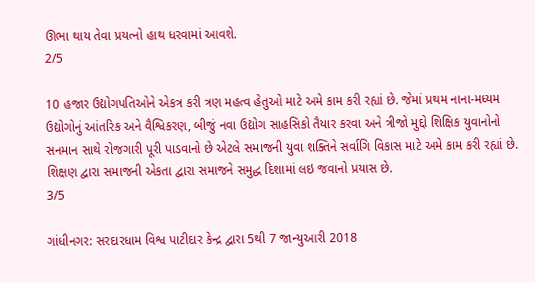ઊભા થાય તેવા પ્રયત્નો હાથ ધરવામાં આવશે.
2/5

10 હજાર ઉદ્યોગપતિઓને એકત્ર કરી ત્રણ મહત્વ હેતુઓ માટે અમે કામ કરી રહ્યાં છે. જેમાં પ્રથમ નાના-મધ્યમ ઉદ્યોગોનું આંતરિક અને વૈશ્વિકરણ, બીજું નવા ઉદ્યોગ સાહસિકો તૈયાર કરવા અને ત્રીજો મુદ્દો શિક્ષિક યુવાનોનો સનમાન સાથે રોજગારી પૂરી પાડવાનો છે એટલે સમાજની યુવા શક્તિને સર્વાગિ વિકાસ માટે અમે કામ કરી રહ્યાં છે. શિક્ષણ દ્વારા સમાજની એકતા દ્વારા સમાજને સમુદ્ધ દિશામાં લઇ જવાનો પ્રયાસ છે.
3/5

ગાંધીનગર: સરદારધામ વિશ્વ પાટીદાર કેન્દ્ર દ્વારા 5થી 7 જાન્યુઆરી 2018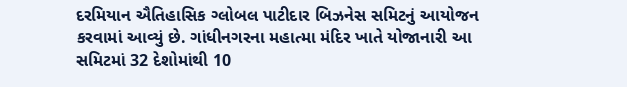દરમિયાન ઐતિહાસિક ગ્લોબલ પાટીદાર બિઝનેસ સમિટનું આયોજન કરવામાં આવ્યું છે. ગાંધીનગરના મહાત્મા મંદિર ખાતે યોજાનારી આ સમિટમાં 32 દેશોમાંથી 10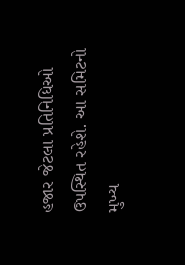હજાર જેટલા પ્રતિનિધિઓ ઉપસ્થિત રહેશે. આ સમિટનો મુખ્ય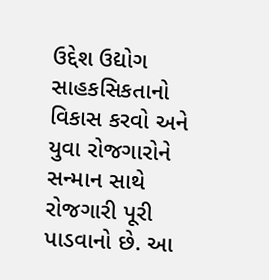ઉદ્દેશ ઉદ્યોગ સાહકસિકતાનો વિકાસ કરવો અને યુવા રોજગારોને સન્માન સાથે રોજગારી પૂરી પાડવાનો છે. આ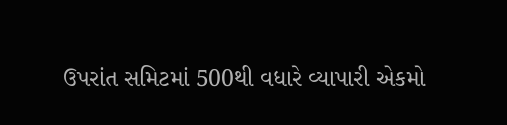ઉપરાંત સમિટમાં 500થી વધારે વ્યાપારી એકમો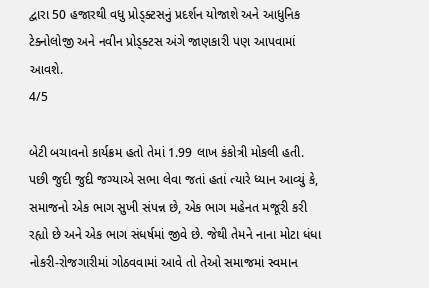દ્વારા 50 હજારથી વધુ પ્રોડ્ક્ટસનું પ્રદર્શન યોજાશે અને આધુનિક ટેક્નોલોજી અને નવીન પ્રોડ્ક્ટસ અંગે જાણકારી પણ આપવામાં આવશે.
4/5

બેટી બચાવનો કાર્યક્રમ હતો તેમાં 1.99 લાખ કંકોત્રી મોકલી હતી. પછી જુદી જુદી જગ્યાએ સભા લેવા જતાં હતાં ત્યારે ધ્યાન આવ્યું કે, સમાજનો એક ભાગ સુખી સંપન્ન છે, એક ભાગ મહેનત મજૂરી કરી રહ્યો છે અને એક ભાગ સંધર્ષમાં જીવે છે. જેથી તેમને નાના મોટા ધંધા નોકરી-રોજગારીમાં ગોઠવવામાં આવે તો તેઓ સમાજમાં સ્વમાન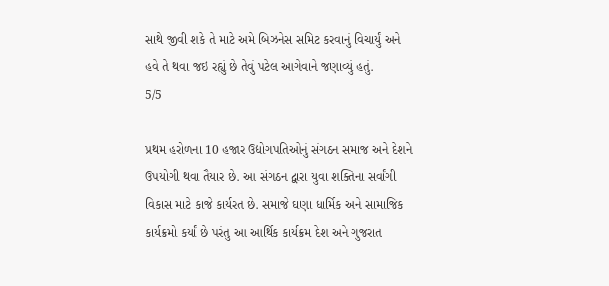સાથે જીવી શકે તે માટે અમે બિઝનેસ સમિટ કરવાનું વિચાર્યું અને હવે તે થવા જઇ રહ્યું છે તેવું પટેલ આગેવાને જણાવ્યું હતું.
5/5

પ્રથમ હરોળના 10 હજાર ઉદ્યોગપતિઓનું સંગઠન સમાજ અને દેશને ઉપયોગી થવા તૈયાર છે. આ સંગઠન દ્વારા યુવા શક્તિના સર્વાંગી વિકાસ માટે કાજે કાર્યરત છે. સમાજે ઘણા ધાર્મિક અને સામાજિક કાર્યક્રમો કર્યાં છે પરંતુ આ આર્થિક કાર્યક્રમ દેશ અને ગુજરાત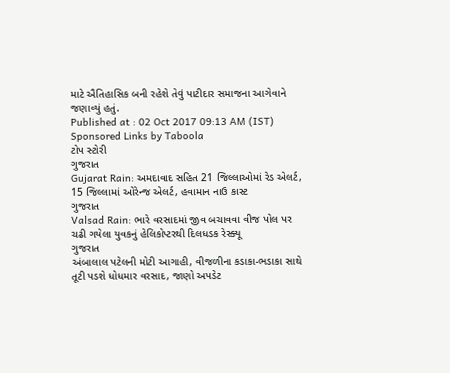માટે ઐતિહાસિક બની રહેશે તેવું પાટીદાર સમાજના આગેવાને જણાવ્યું હતું.
Published at : 02 Oct 2017 09:13 AM (IST)
Sponsored Links by Taboola
ટોપ સ્ટોરી
ગુજરાત
Gujarat Rain: અમદાવાદ સહિત 21 જિલ્લાઓમાં રેડ એલર્ટ, 15 જિલ્લામાં ઓરેન્જ એલર્ટ, હવામાન નાઉ કાસ્ટ
ગુજરાત
Valsad Rain: ભારે વરસાદમાં જીવ બચાવવા વીજ પોલ પર ચઢી ગયેલા યુવકનું હેલિકોપ્ટરથી દિલધડક રેસ્ક્યૂ
ગુજરાત
અંબાલાલ પટેલની મોટી આગાહી, વીજળીના કડાકા-ભડાકા સાથે તૂટી પડશે ધોધમાર વરસાદ, જાણો અપડેટ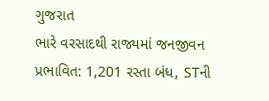ગુજરાત
ભારે વરસાદથી રાજ્યમાં જનજીવન પ્રભાવિત: 1,201 રસ્તા બંધ, STની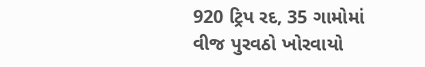920 ટ્રિપ રદ, 35 ગામોમાં વીજ પુરવઠો ખોરવાયો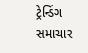ટ્રેન્ડિંગ સમાચાર